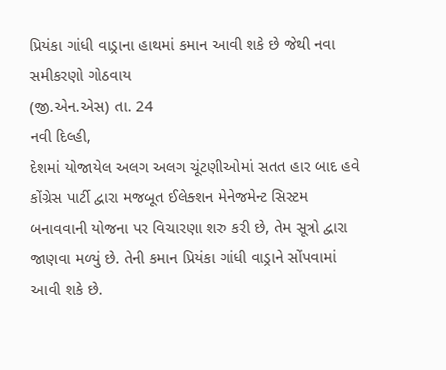પ્રિયંકા ગાંધી વાડ્રાના હાથમાં કમાન આવી શકે છે જેથી નવા સમીકરણો ગોઠવાય
(જી.એન.એસ) તા. 24
નવી દિલ્હી,
દેશમાં યોજાયેલ અલગ અલગ ચૂંટણીઓમાં સતત હાર બાદ હવે કોંગ્રેસ પાર્ટી દ્વારા મજબૂત ઈલેક્શન મેનેજમેન્ટ સિસ્ટમ બનાવવાની યોજના પર વિચારણા શરુ કરી છે, તેમ સૂત્રો દ્વારા જાણવા મળ્યું છે. તેની કમાન પ્રિયંકા ગાંધી વાડ્રાને સોંપવામાં આવી શકે છે.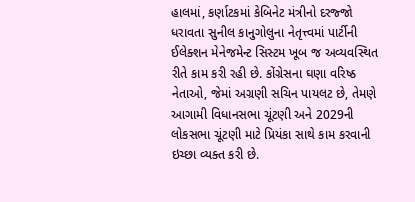હાલમાં, કર્ણાટકમાં કેબિનેટ મંત્રીનો દરજ્જો ધરાવતા સુનીલ કાનુગોલુના નેતૃત્ત્વમાં પાર્ટીની ઈલેક્શન મેનેજમેન્ટ સિસ્ટમ ખૂબ જ અવ્યવસ્થિત રીતે કામ કરી રહી છે. કોંગ્રેસના ઘણા વરિષ્ઠ નેતાઓ, જેમાં અગ્રણી સચિન પાયલટ છે, તેમણે આગામી વિધાનસભા ચૂંટણી અને 2029ની લોકસભા ચૂંટણી માટે પ્રિયંકા સાથે કામ કરવાની ઇચ્છા વ્યક્ત કરી છે.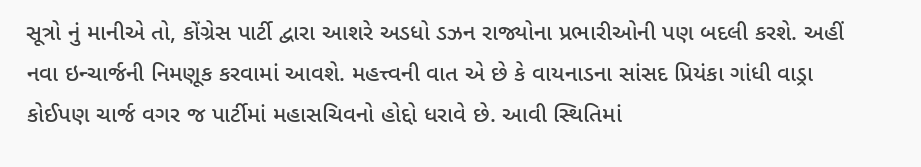સૂત્રો નું માનીએ તો, કોંગ્રેસ પાર્ટી દ્વારા આશરે અડધો ડઝન રાજ્યોના પ્રભારીઓની પણ બદલી કરશે. અહીં નવા ઇન્ચાર્જની નિમણૂક કરવામાં આવશે. મહત્ત્વની વાત એ છે કે વાયનાડના સાંસદ પ્રિયંકા ગાંધી વાડ્રા કોઈપણ ચાર્જ વગર જ પાર્ટીમાં મહાસચિવનો હોદ્દો ધરાવે છે. આવી સ્થિતિમાં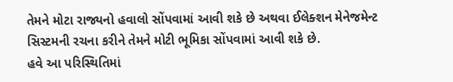તેમને મોટા રાજ્યનો હવાલો સોંપવામાં આવી શકે છે અથવા ઈલેક્શન મેનેજમેન્ટ સિસ્ટમની રચના કરીને તેમને મોટી ભૂમિકા સોંપવામાં આવી શકે છે.
હવે આ પરિસ્થિતિમાં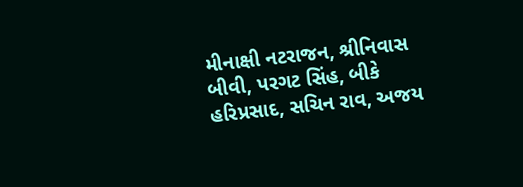મીનાક્ષી નટરાજન, શ્રીનિવાસ બીવી, પરગટ સિંહ, બીકે હરિપ્રસાદ, સચિન રાવ, અજય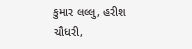કુમાર લલ્લુ, હરીશ ચૌધરી,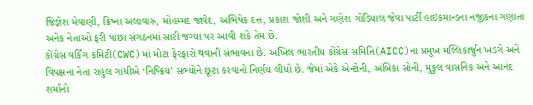જિજ્ઞેશ મેવાણી, ક્રિષ્ના અલાવારુ, મોહમ્મદ જાવેદ, અભિષેક દત્ત, પ્રકાશ જોશી અને ગણેશ ગોડિયાલ જેવા પાર્ટી હાઇકમાન્ડના નજીકના ગણાતા અનેક નેતાઓ ફરી પાછા સંગઠનમાં સારી જગ્યા પર આવી શકે તેમ છે.
કોંગ્રેસ વર્કિંગ કમિટી(CWC)માં મોટા ફેરફારો થવાની સંભાવના છે. અખિલ ભારતીય કોંગ્રેસ સમિતિ(AICC)ના પ્રમુખ મલ્લિકાર્જુન ખડગે અને વિપક્ષના નેતા રાહુલ ગાંધીએ ‘નિષ્ક્રિય’ સભ્યોને છૂટા કરવાનો નિર્ણય લીધો છે. જેમાં એકે એન્ટોની, અંબિકા સોની, મુકુલ વાસનિક અને આનંદ શર્માનો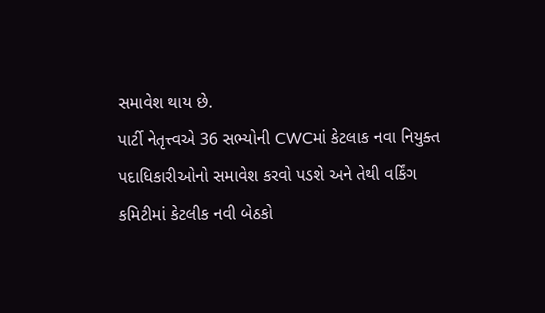સમાવેશ થાય છે.
પાર્ટી નેતૃત્ત્વએ 36 સભ્યોની CWCમાં કેટલાક નવા નિયુક્ત પદાધિકારીઓનો સમાવેશ કરવો પડશે અને તેથી વર્કિંગ કમિટીમાં કેટલીક નવી બેઠકો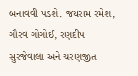બનાવવી પડશે. જયરામ રમેશ, ગૌરવ ગોગોઈ, રણદીપ સુરજેવાલા અને ચરણજીત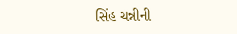સિંહ ચન્નીની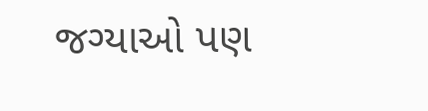જગ્યાઓ પણ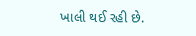ખાલી થઈ રહી છે.